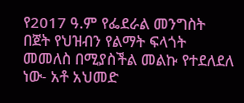የ2017 ዓ.ም የፌደራል መንግስት በጀት የህዝብን የልማት ፍላጎት መመለስ በሚያስችል መልኩ የተደለደለ ነው- አቶ አህመድ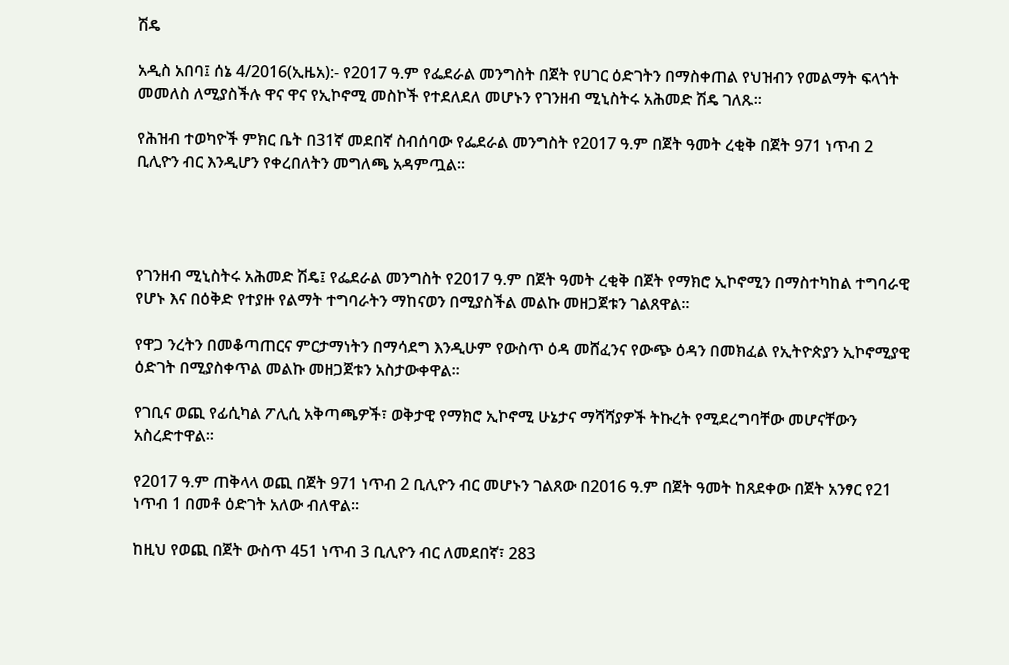ሽዴ

አዲስ አበባ፤ ሰኔ 4/2016(ኢዜአ):- የ2017 ዓ.ም የፌደራል መንግስት በጀት የሀገር ዕድገትን በማስቀጠል የህዝብን የመልማት ፍላጎት መመለስ ለሚያስችሉ ዋና ዋና የኢኮኖሚ መስኮች የተደለደለ መሆኑን የገንዘብ ሚኒስትሩ አሕመድ ሽዴ ገለጹ።

የሕዝብ ተወካዮች ምክር ቤት በ31ኛ መደበኛ ስብሰባው የፌደራል መንግስት የ2017 ዓ.ም በጀት ዓመት ረቂቅ በጀት 971 ነጥብ 2 ቢሊዮን ብር እንዲሆን የቀረበለትን መግለጫ አዳምጧል።




የገንዘብ ሚኒስትሩ አሕመድ ሽዴ፤ የፌደራል መንግስት የ2017 ዓ.ም በጀት ዓመት ረቂቅ በጀት የማክሮ ኢኮኖሚን በማስተካከል ተግባራዊ የሆኑ እና በዕቅድ የተያዙ የልማት ተግባራትን ማከናወን በሚያስችል መልኩ መዘጋጀቱን ገልጸዋል።

የዋጋ ንረትን በመቆጣጠርና ምርታማነትን በማሳደግ እንዲሁም የውስጥ ዕዳ መሸፈንና የውጭ ዕዳን በመክፈል የኢትዮጵያን ኢኮኖሚያዊ ዕድገት በሚያስቀጥል መልኩ መዘጋጀቱን አስታውቀዋል።

የገቢና ወጪ የፊሲካል ፖሊሲ አቅጣጫዎች፣ ወቅታዊ የማክሮ ኢኮኖሚ ሁኔታና ማሻሻያዎች ትኩረት የሚደረግባቸው መሆናቸውን አስረድተዋል፡፡

የ2017 ዓ.ም ጠቅላላ ወጪ በጀት 971 ነጥብ 2 ቢሊዮን ብር መሆኑን ገልጸው በ2016 ዓ.ም በጀት ዓመት ከጸደቀው በጀት አንፃር የ21 ነጥብ 1 በመቶ ዕድገት አለው ብለዋል፡፡

ከዚህ የወጪ በጀት ውስጥ 451 ነጥብ 3 ቢሊዮን ብር ለመደበኛ፣ 283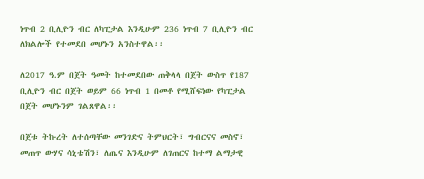ነጥብ 2 ቢሊዮን ብር ለካፒታል እንዲሁም 236 ነጥብ 7 ቢሊዮን ብር ለክልሎች የተመደበ መሆኑን አንስተዋል፡፡

ለ2017 ዓ.ም በጀት ዓመት ከተመደበው ጠቅላላ በጀት ውስጥ የ187 ቢሊዮን ብር በጀት ወይም 66 ነጥብ 1 በመቶ የሚሸፍነው የካፒታል በጀት መሆኑንም ገልጸዋል፡፡

በጀቱ ትኩረት ለተሰጣቸው መንገድና ትምህርት፣ ግብርናና መስኖ፣ መጠጥ ውሃና ሳኒቴሽን፣ ለጤና እንዲሁም ለገጠርና ከተማ ልማታዊ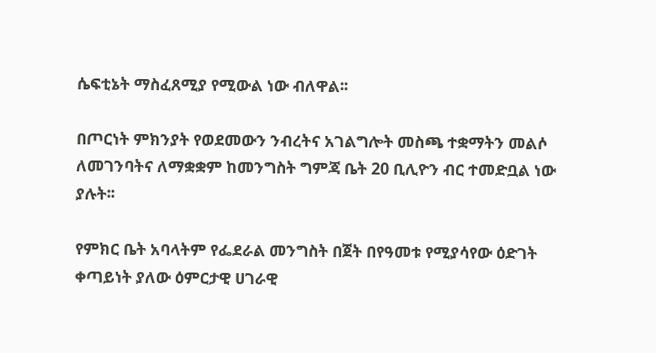ሴፍቲኔት ማስፈጸሚያ የሚውል ነው ብለዋል፡፡

በጦርነት ምክንያት የወደመውን ንብረትና አገልግሎት መስጫ ተቋማትን መልሶ ለመገንባትና ለማቋቋም ከመንግስት ግምጃ ቤት 20 ቢሊዮን ብር ተመድቧል ነው ያሉት፡፡

የምክር ቤት አባላትም የፌደራል መንግስት በጀት በየዓመቱ የሚያሳየው ዕድገት ቀጣይነት ያለው ዕምርታዊ ሀገራዊ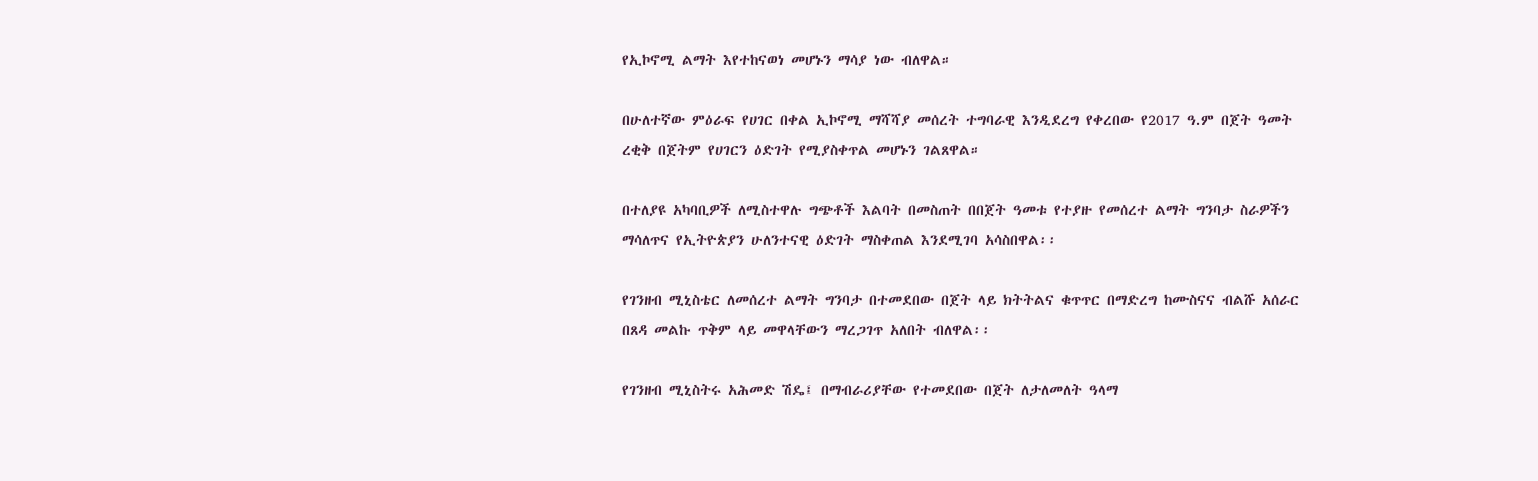የኢኮኖሚ ልማት እየተከናወነ መሆኑን ማሳያ ነው ብለዋል።

በሁለተኛው ምዕራፍ የሀገር በቀል ኢኮኖሚ ማሻሻያ መሰረት ተግባራዊ እንዲደረግ የቀረበው የ2017 ዓ.ም በጀት ዓመት ረቂቅ በጀትም የሀገርን ዕድገት የሚያስቀጥል መሆኑን ገልጸዋል።

በተለያዩ አካባቢዎች ለሚስተዋሉ ግጭቶች እልባት በመስጠት በበጀት ዓመቱ የተያዙ የመሰረተ ልማት ግንባታ ስራዎችን ማሳለጥና የኢትዮጵያን ሁለንተናዊ ዕድገት ማስቀጠል እንደሚገባ አሳስበዋል፡፡

የገንዘብ ሚኒስቴር ለመሰረተ ልማት ግንባታ በተመደበው በጀት ላይ ክትትልና ቁጥጥር በማድረግ ከሙስናና ብልሹ አሰራር በጸዳ መልኩ ጥቅም ላይ መዋላቸውን ማረጋገጥ አለበት ብለዋል፡፡

የገንዘብ ሚኒስትሩ አሕመድ ሽዴ፤ በማብራሪያቸው የተመደበው በጀት ለታለመለት ዓላማ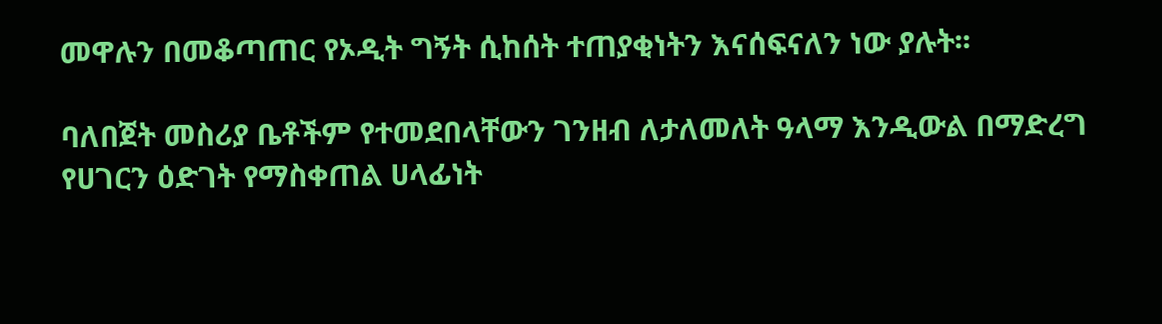መዋሉን በመቆጣጠር የኦዲት ግኝት ሲከሰት ተጠያቂነትን እናሰፍናለን ነው ያሉት፡፡

ባለበጀት መስሪያ ቤቶችም የተመደበላቸውን ገንዘብ ለታለመለት ዓላማ እንዲውል በማድረግ የሀገርን ዕድገት የማስቀጠል ሀላፊነት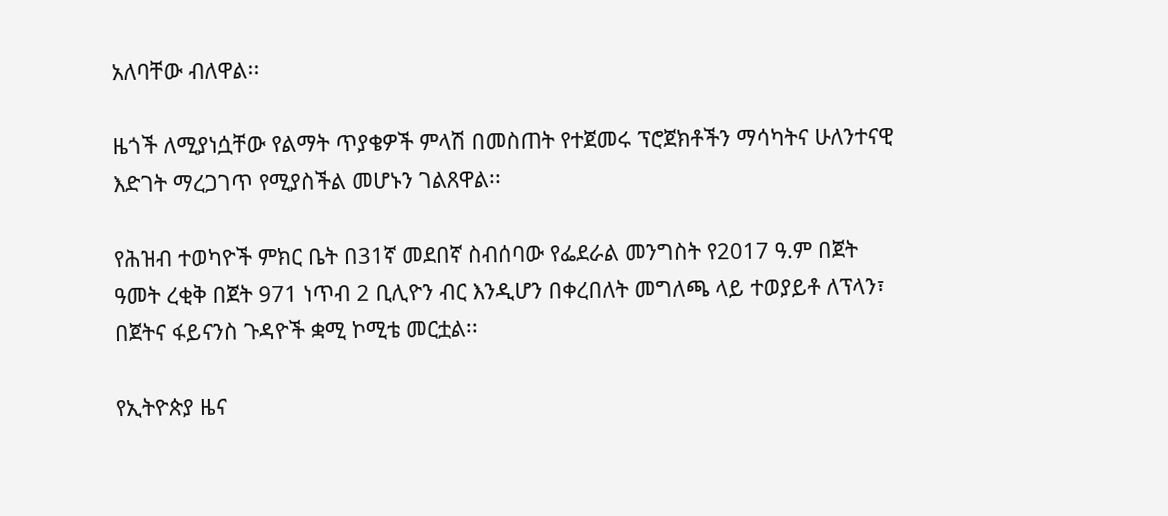አለባቸው ብለዋል፡፡

ዜጎች ለሚያነሷቸው የልማት ጥያቄዎች ምላሽ በመስጠት የተጀመሩ ፕሮጀክቶችን ማሳካትና ሁለንተናዊ እድገት ማረጋገጥ የሚያስችል መሆኑን ገልጸዋል፡፡

የሕዝብ ተወካዮች ምክር ቤት በ31ኛ መደበኛ ስብሰባው የፌደራል መንግስት የ2017 ዓ.ም በጀት ዓመት ረቂቅ በጀት 971 ነጥብ 2 ቢሊዮን ብር እንዲሆን በቀረበለት መግለጫ ላይ ተወያይቶ ለፕላን፣ በጀትና ፋይናንስ ጉዳዮች ቋሚ ኮሚቴ መርቷል፡፡

የኢትዮጵያ ዜና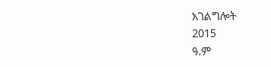አገልግሎት
2015
ዓ.ም